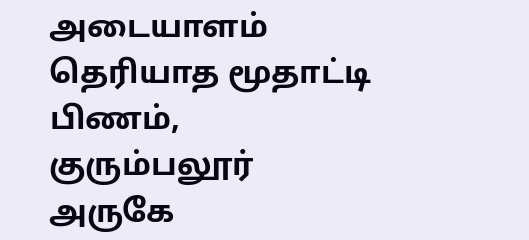அடையாளம் தெரியாத மூதாட்டி பிணம், குரும்பலூர் அருகே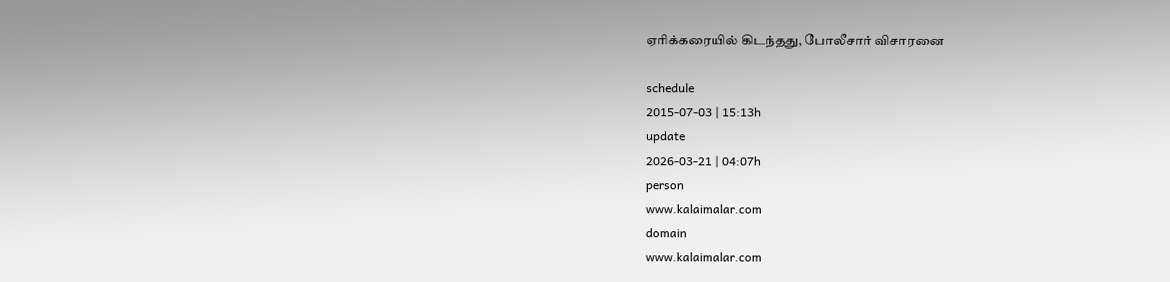ஏரிக்கரையில் கிடந்தது, போலீசார் விசாரனை

schedule
2015-07-03 | 15:13h
update
2026-03-21 | 04:07h
person
www.kalaimalar.com
domain
www.kalaimalar.com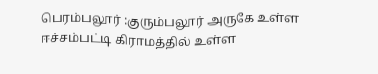பெரம்பலூர் :குரும்பலூர் அருகே உள்ள ஈச்சம்பட்டி கிராமத்தில் உள்ள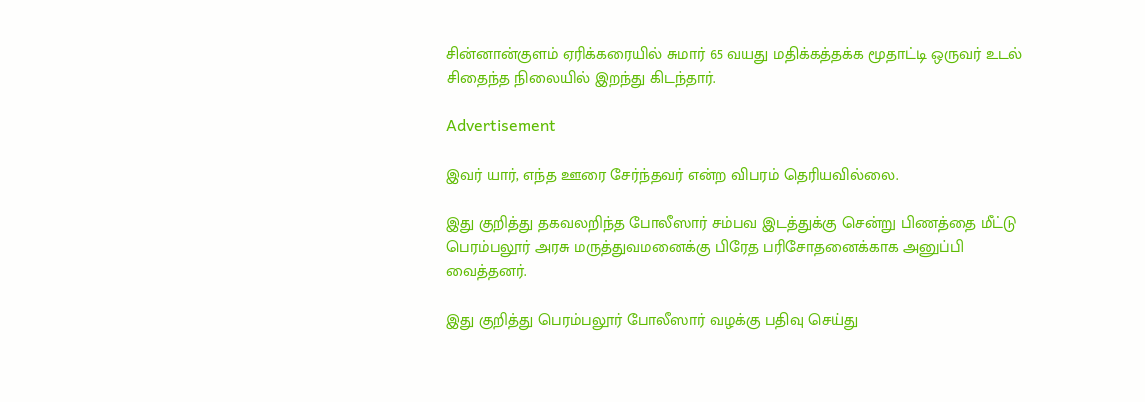சின்னான்குளம் ஏரிக்கரையில் சுமார் 65 வயது மதிக்கத்தக்க மூதாட்டி ஒருவர் உடல் சிதைந்த நிலையில் இறந்து கிடந்தார்.

Advertisement

இவர் யார், எந்த ஊரை சேர்ந்தவர் என்ற விபரம் தெரியவில்லை.

இது குறித்து தகவலறிந்த போலீஸார் சம்பவ இடத்துக்கு சென்று பிணத்தை மீட்டு பெரம்பலூர் அரசு மருத்துவமனைக்கு பிரேத பரிசோதனைக்காக அனுப்பி வைத்தனர்.

இது குறித்து பெரம்பலூர் போலீஸார் வழக்கு பதிவு செய்து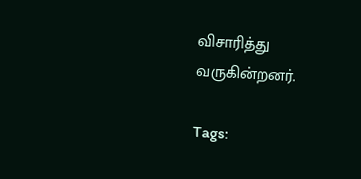விசாரித்து வருகின்றனர்.

Tags: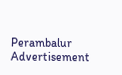Perambalur
Advertisement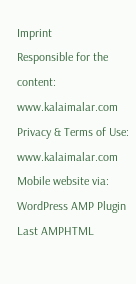Imprint
Responsible for the content:
www.kalaimalar.com
Privacy & Terms of Use:
www.kalaimalar.com
Mobile website via:
WordPress AMP Plugin
Last AMPHTML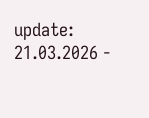update:
21.03.2026 -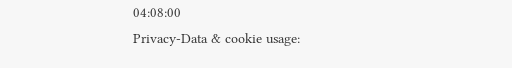04:08:00
Privacy-Data & cookie usage: